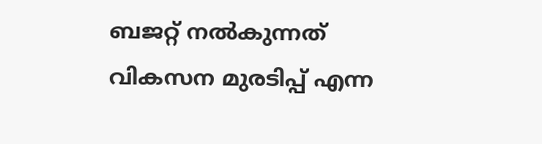ബജറ്റ് നൽകുന്നത് വികസന മുരടിപ്പ് എന്ന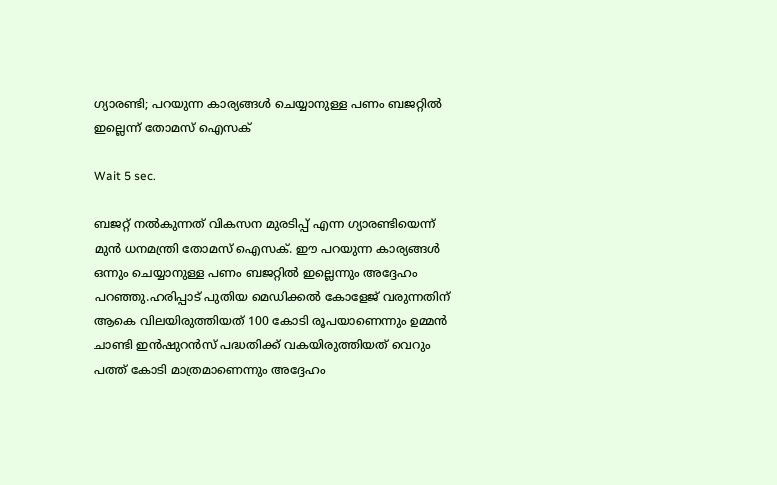ഗ്യാരണ്ടി; പറയുന്ന കാര്യങ്ങൾ ചെയ്യാനുള്ള പണം ബജറ്റിൽ ഇല്ലെന്ന് തോമസ് ഐസക്

Wait 5 sec.

ബജറ്റ് നൽകുന്നത് വികസന മുരടിപ്പ് എന്ന ഗ്യാരണ്ടിയെന്ന് മുൻ ധനമന്ത്രി തോമസ് ഐസക്. ഈ പറയുന്ന കാര്യങ്ങൾ ഒന്നും ചെയ്യാനുള്ള പണം ബജറ്റിൽ ഇല്ലെന്നും അദ്ദേഹം പറഞ്ഞു.ഹരിപ്പാട് പുതിയ മെഡിക്കൽ കോളേജ് വരുന്നതിന് ആകെ വിലയിരുത്തിയത് 100 കോടി രൂപയാണെന്നും ഉമ്മൻ ചാണ്ടി ഇൻഷുറൻസ് പദ്ധതിക്ക് വകയിരുത്തിയത് വെറും പത്ത് കോടി മാത്രമാണെന്നും അദ്ദേഹം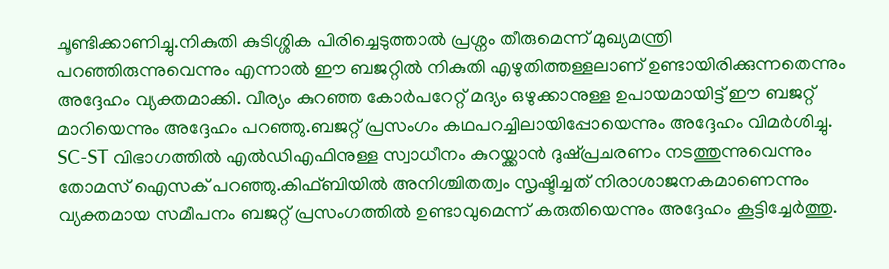ചൂണ്ടിക്കാണിച്ചു.നികുതി കുടിശ്ശിക പിരിച്ചെടുത്താൽ പ്രശ്നം തീരുമെന്ന് മുഖ്യമന്ത്രി പറഞ്ഞിരുന്നുവെന്നും എന്നാൽ ഈ ബജറ്റിൽ നികുതി എഴുതിത്തള്ളലാണ് ഉണ്ടായിരിക്കുന്നതെന്നും അദ്ദേഹം വ്യക്തമാക്കി. വീര്യം കുറഞ്ഞ കോർപറേറ്റ് മദ്യം ഒഴുക്കാനുള്ള ഉപായമായിട്ട് ഈ ബജറ്റ് മാറിയെന്നും അദ്ദേഹം പറഞ്ഞു.ബജറ്റ് പ്രസംഗം കഥപറച്ചിലായിപ്പോയെന്നും അദ്ദേഹം വിമർശിച്ചു. SC-ST വിഭാഗത്തിൽ എൽഡിഎഫിനുള്ള സ്വാധീനം കുറയ്ക്കാൻ ദുഷ്പ്രചരണം നടത്തുന്നുവെന്നും തോമസ് ഐസക് പറഞ്ഞു.കിഫ്‌ബിയിൽ അനിശ്ചിതത്വം സൃഷ്ടിച്ചത് നിരാശാജനകമാണെന്നും വ്യക്തമായ സമീപനം ബജറ്റ് പ്രസംഗത്തിൽ ഉണ്ടാവുമെന്ന് കരുതിയെന്നും അദ്ദേഹം കൂട്ടിച്ചേർത്തു.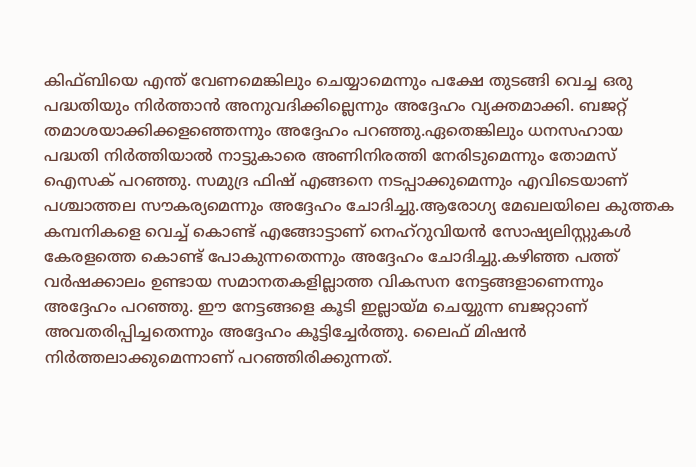കിഫ്ബിയെ എന്ത് വേണമെങ്കിലും ചെയ്യാമെന്നും പക്ഷേ തുടങ്ങി വെച്ച ഒരു പദ്ധതിയും നിർത്താൻ അനുവദിക്കില്ലെന്നും അദ്ദേഹം വ്യക്തമാക്കി. ബജറ്റ് തമാശയാക്കിക്കളഞ്ഞെന്നും അദ്ദേഹം പറഞ്ഞു.ഏതെങ്കിലും ധനസഹായ പദ്ധതി നിർത്തിയാൽ നാട്ടുകാരെ അണിനിരത്തി നേരിടുമെന്നും തോമസ് ഐസക് പറഞ്ഞു. സമുദ്ര ഫിഷ് എങ്ങനെ നടപ്പാക്കുമെന്നും എവിടെയാണ് പശ്ചാത്തല സൗകര്യമെന്നും അദ്ദേഹം ചോദിച്ചു.ആരോഗ്യ മേഖലയിലെ കുത്തക കമ്പനികളെ വെച്ച് കൊണ്ട് എങ്ങോട്ടാണ് നെഹ്റുവിയൻ സോഷ്യലിസ്റ്റുകൾ കേരളത്തെ കൊണ്ട് പോകുന്നതെന്നും അദ്ദേഹം ചോദിച്ചു.കഴിഞ്ഞ പത്ത് വർഷക്കാലം ഉണ്ടായ സമാനതകളില്ലാത്ത വികസന നേട്ടങ്ങളാണെന്നും അദ്ദേഹം പറഞ്ഞു. ഈ നേട്ടങ്ങളെ കൂടി ഇല്ലായ്മ ചെയ്യുന്ന ബജറ്റാണ് അവതരിപ്പിച്ചതെന്നും അദ്ദേഹം കൂട്ടിച്ചേർത്തു. ലൈഫ് മിഷൻ നിർത്തലാക്കുമെന്നാണ് പറഞ്ഞിരിക്കുന്നത്.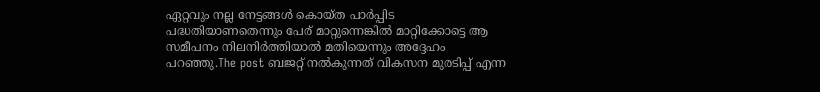ഏറ്റവും നല്ല നേട്ടങ്ങൾ കൊയ്ത പാർപ്പിട പദ്ധതിയാണതെന്നും പേര് മാറ്റുന്നെങ്കിൽ മാറ്റിക്കോട്ടെ ആ സമീപനം നിലനിർത്തിയാൽ മതിയെന്നും അദ്ദേഹം പറഞ്ഞു.The post ബജറ്റ് നൽകുന്നത് വികസന മുരടിപ്പ് എന്ന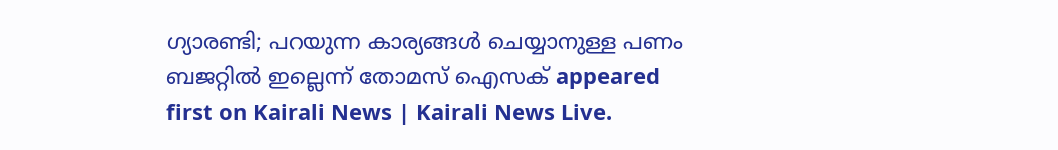ഗ്യാരണ്ടി; പറയുന്ന കാര്യങ്ങൾ ചെയ്യാനുള്ള പണം ബജറ്റിൽ ഇല്ലെന്ന് തോമസ് ഐസക് appeared first on Kairali News | Kairali News Live.